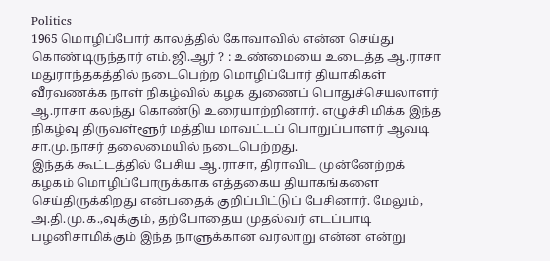Politics
1965 மொழிப்போர் காலத்தில் கோவாவில் என்ன செய்து கொண்டிருந்தார் எம்.ஜி.ஆர் ? : உண்மையை உடைத்த ஆ.ராசா
மதுராந்தகத்தில் நடைபெற்ற மொழிப்போர் தியாகிகள் வீரவணக்க நாள் நிகழ்வில் கழக துணைப் பொதுச்செயலாளர் ஆ.ராசா கலந்து கொண்டு உரையாற்றினார். எழுச்சி மிக்க இந்த நிகழ்வு திருவள்ளூர் மத்திய மாவட்டப் பொறுப்பாளர் ஆவடி சா.மு.நாசர் தலைமையில் நடைபெற்றது.
இந்தக் கூட்டத்தில் பேசிய ஆ.ராசா, திராவிட முன்னேற்றக் கழகம் மொழிப்போருக்காக எத்தகைய தியாகங்களை செய்திருக்கிறது என்பதைக் குறிப்பிட்டுப் பேசினார். மேலும், அ.தி.மு.க.,வுக்கும், தற்போதைய முதல்வர் எடப்பாடி பழனிசாமிக்கும் இந்த நாளுக்கான வரலாறு என்ன என்று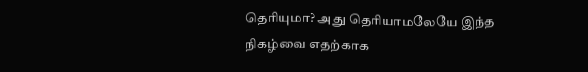தெரியுமா? அது தெரியாமலேயே இந்த நிகழ்வை எதற்காக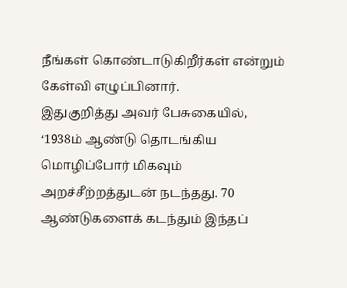நீங்கள் கொண்டாடுகிறீர்கள் என்றும் கேள்வி எழுப்பினார்.
இதுகுறித்து அவர் பேசுகையில், ‘1938ம் ஆண்டு தொடங்கிய மொழிப்போர் மிகவும் அறச்சீற்றத்துடன் நடந்தது. 70 ஆண்டுகளைக் கடந்தும் இந்தப்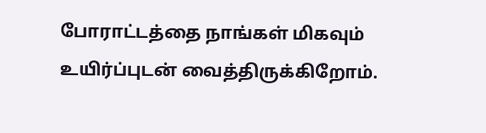போராட்டத்தை நாங்கள் மிகவும் உயிர்ப்புடன் வைத்திருக்கிறோம்.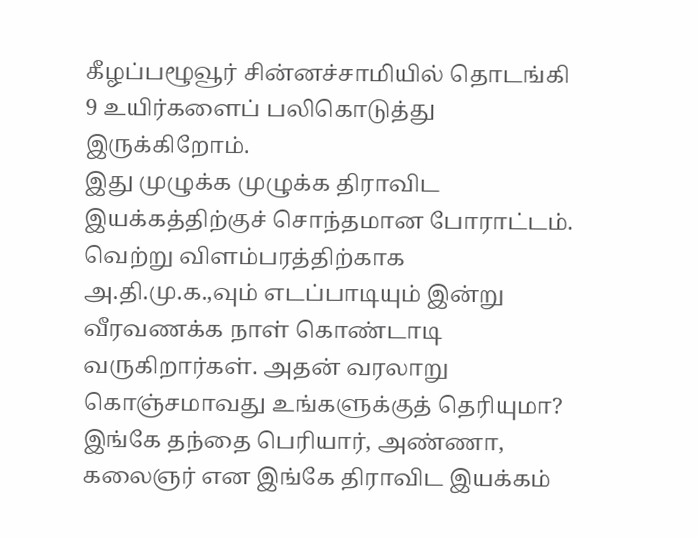கீழப்பழூவூர் சின்னச்சாமியில் தொடங்கி 9 உயிர்களைப் பலிகொடுத்து இருக்கிறோம்.
இது முழுக்க முழுக்க திராவிட இயக்கத்திற்குச் சொந்தமான போராட்டம். வெற்று விளம்பரத்திற்காக அ.தி.மு.க.,வும் எடப்பாடியும் இன்று வீரவணக்க நாள் கொண்டாடி வருகிறார்கள். அதன் வரலாறு கொஞ்சமாவது உங்களுக்குத் தெரியுமா?
இங்கே தந்தை பெரியார், அண்ணா, கலைஞர் என இங்கே திராவிட இயக்கம்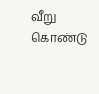வீறு கொண்டு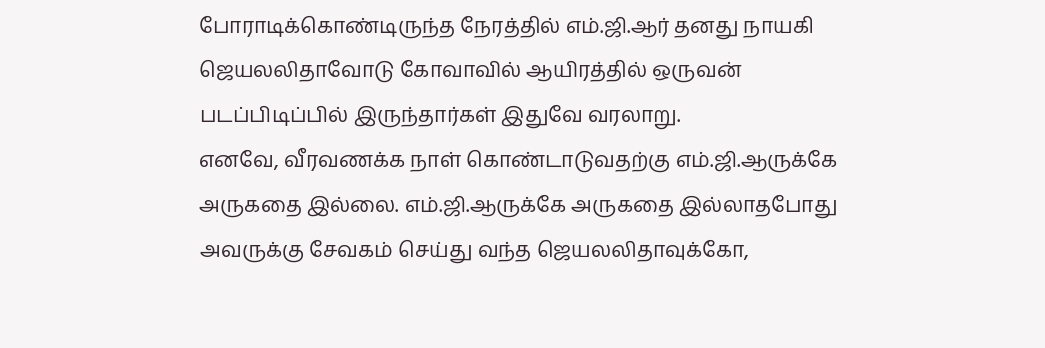போராடிக்கொண்டிருந்த நேரத்தில் எம்.ஜி.ஆர் தனது நாயகி ஜெயலலிதாவோடு கோவாவில் ஆயிரத்தில் ஒருவன் படப்பிடிப்பில் இருந்தார்கள் இதுவே வரலாறு.
எனவே, வீரவணக்க நாள் கொண்டாடுவதற்கு எம்.ஜி.ஆருக்கே அருகதை இல்லை. எம்.ஜி.ஆருக்கே அருகதை இல்லாதபோது அவருக்கு சேவகம் செய்து வந்த ஜெயலலிதாவுக்கோ,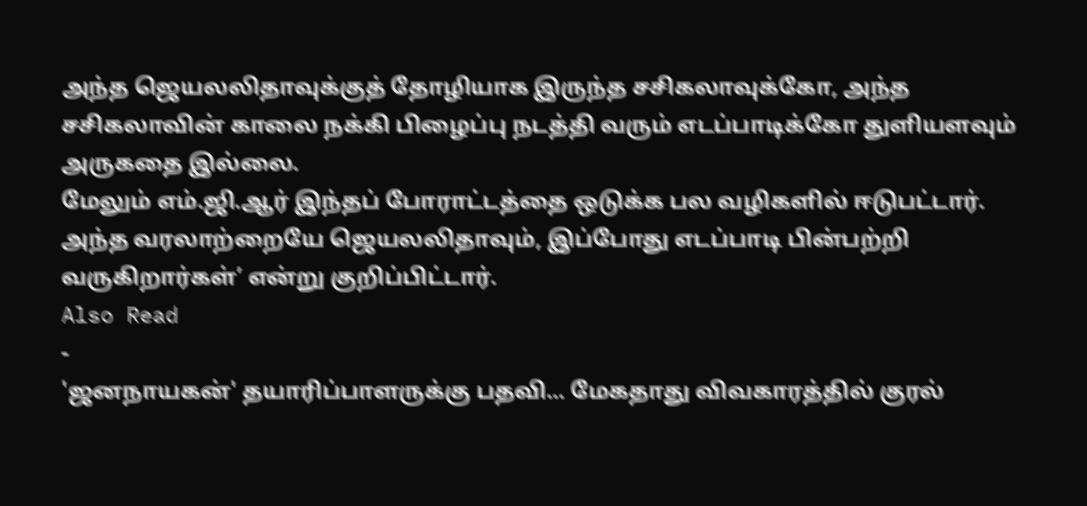அந்த ஜெயலலிதாவுக்குத் தோழியாக இருந்த சசிகலாவுக்கோ, அந்த சசிகலாவின் காலை நக்கி பிழைப்பு நடத்தி வரும் எடப்பாடிக்கோ துளியளவும் அருகதை இல்லை.
மேலும் எம்.ஜி.ஆர் இந்தப் போராட்டத்தை ஒடுக்க பல வழிகளில் ஈடுபட்டார். அந்த வரலாற்றையே ஜெயலலிதாவும், இப்போது எடப்பாடி பின்பற்றி வருகிறார்கள்’ என்று குறிப்பிட்டார்.
Also Read
-
'ஜனநாயகன்' தயாரிப்பாளருக்கு பதவி... மேகதாது விவகாரத்தில் குரல்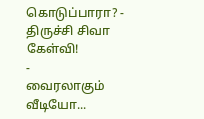கொடுப்பாரா? - திருச்சி சிவா கேள்வி!
-
வைரலாகும் வீடியோ...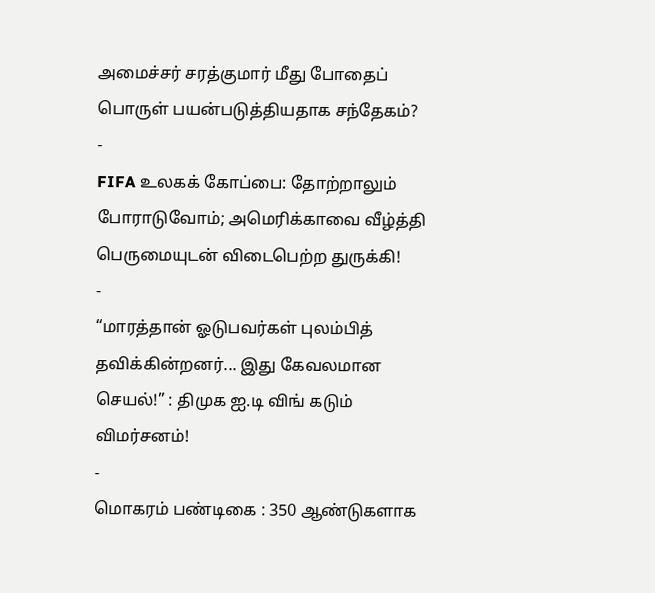அமைச்சர் சரத்குமார் மீது போதைப் பொருள் பயன்படுத்தியதாக சந்தேகம்?
-
FIFA உலகக் கோப்பை: தோற்றாலும் போராடுவோம்; அமெரிக்காவை வீழ்த்தி பெருமையுடன் விடைபெற்ற துருக்கி!
-
“மாரத்தான் ஓடுபவர்கள் புலம்பித் தவிக்கின்றனர்... இது கேவலமான செயல்!” : திமுக ஐ.டி விங் கடும் விமர்சனம்!
-
மொகரம் பண்டிகை : 350 ஆண்டுகளாக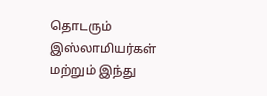தொடரும் இஸ்லாமியர்கள் மற்றும் இந்து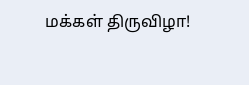மக்கள் திருவிழா!